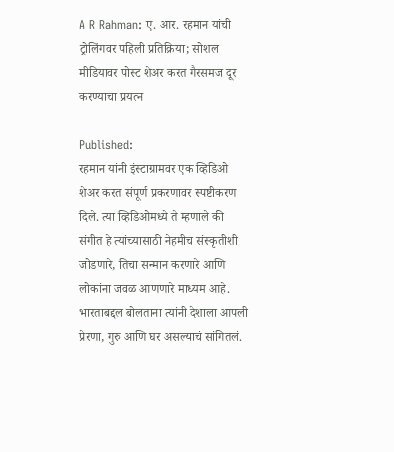A R Rahman: ए. आर. रहमान यांची ट्रोलिंगवर पहिली प्रतिक्रिया; सोशल मीडियावर पोस्ट शेअर करत गैरसमज दूर करण्याचा प्रयत्न

Published:
रहमान यांनी इंस्टाग्रामवर एक व्हिडिओ शेअर करत संपूर्ण प्रकरणावर स्पष्टीकरण दिले. त्या व्हिडिओमध्ये ते म्हणाले की संगीत हे त्यांच्यासाठी नेहमीच संस्कृतीशी जोडणारे, तिचा सन्मान करणारे आणि लोकांना जवळ आणणारे माध्यम आहे. भारताबद्दल बोलताना त्यांनी देशाला आपली प्रेरणा, गुरु आणि घर असल्याचं सांगितलं.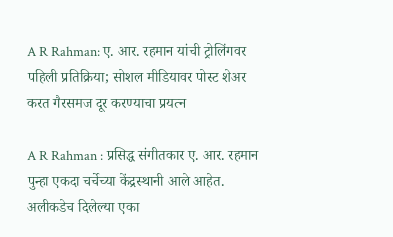A R Rahman: ए. आर. रहमान यांची ट्रोलिंगवर पहिली प्रतिक्रिया; सोशल मीडियावर पोस्ट शेअर करत गैरसमज दूर करण्याचा प्रयत्न

A R Rahman : प्रसिद्ध संगीतकार ए. आर. रहमान पुन्हा एकदा चर्चेच्या केंद्रस्थानी आले आहेत. अलीकडेच दिलेल्या एका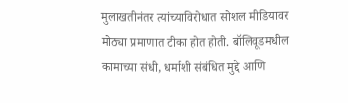मुलाखतीनंतर त्यांच्याविरोधात सोशल मीडियावर मोठ्या प्रमाणात टीका होत होती. बॉलिवूडमधील कामाच्या संधी, धर्माशी संबंधित मुद्दे आणि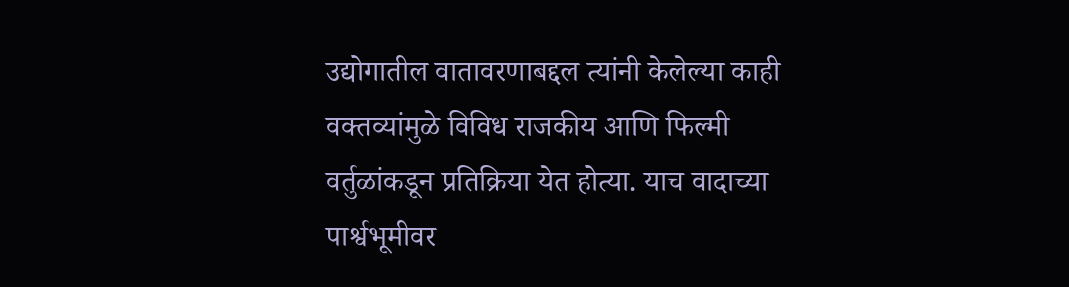उद्योगातील वातावरणाबद्दल त्यांनी केलेल्या काही वक्तव्यांमुळे विविध राजकीय आणि फिल्मी वर्तुळांकडून प्रतिक्रिया येत होत्या. याच वादाच्या पार्श्वभूमीवर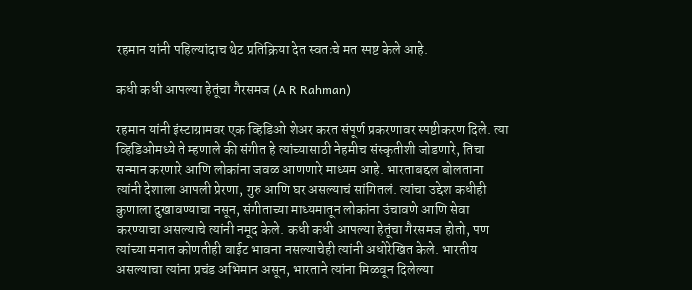रहमान यांनी पहिल्यांदाच थेट प्रतिक्रिया देत स्वतःचे मत स्पष्ट केले आहे.

कधी कधी आपल्या हेतूंचा गैरसमज (A R Rahman)

रहमान यांनी इंस्टाग्रामवर एक व्हिडिओ शेअर करत संपूर्ण प्रकरणावर स्पष्टीकरण दिले. त्या व्हिडिओमध्ये ते म्हणाले की संगीत हे त्यांच्यासाठी नेहमीच संस्कृतीशी जोडणारे, तिचा सन्मान करणारे आणि लोकांना जवळ आणणारे माध्यम आहे. भारताबद्दल बोलताना त्यांनी देशाला आपली प्रेरणा, गुरु आणि घर असल्याचं सांगितलं. त्यांचा उद्देश कधीही कुणाला दुखावण्याचा नसून, संगीताच्या माध्यमातून लोकांना उंचावणे आणि सेवा करण्याचा असल्याचे त्यांनी नमूद केले. कधी कधी आपल्या हेतूंचा गैरसमज होतो, पण त्यांच्या मनात कोणतीही वाईट भावना नसल्याचेही त्यांनी अधोरेखित केले. भारतीय असल्याचा त्यांना प्रचंड अभिमान असून, भारताने त्यांना मिळवून दिलेल्या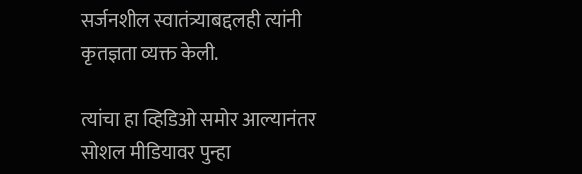सर्जनशील स्वातंत्र्याबद्दलही त्यांनी कृतज्ञता व्यक्त केली.

त्यांचा हा व्हिडिओ समोर आल्यानंतर सोशल मीडियावर पुन्हा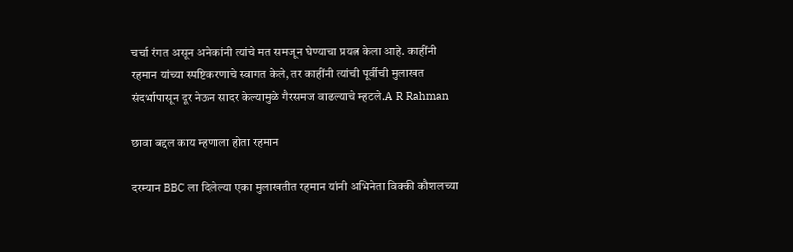चर्चा रंगत असून अनेकांनी त्यांचे मत समजून घेण्याचा प्रयत्न केला आहे. काहींनी रहमान यांच्या स्पष्टिकरणाचे स्वागत केले, तर काहींनी त्यांची पूर्वीची मुलाखत संदर्भापासून दूर नेऊन सादर केल्यामुळे गैरसमज वाढल्याचे म्हटले.A R Rahman

छावा बद्दल काय म्हणाला होता रहमान

दरम्यान BBC ला दिलेल्या एका मुलाखतीत रहमान यांनी अभिनेता विक्की कौशलच्या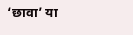‘छावा’ या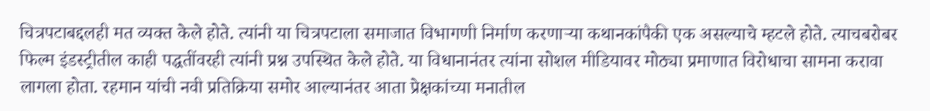चित्रपटाबद्दलही मत व्यक्त केले होते. त्यांनी या चित्रपटाला समाजात विभागणी निर्माण करणाऱ्या कथानकांपैकी एक असल्याचे म्हटले होते. त्याचबरोबर फिल्म इंडस्ट्रीतील काही पद्धतींवरही त्यांनी प्रश्न उपस्थित केले होते. या विधानानंतर त्यांना सोशल मीडियावर मोठ्या प्रमाणात विरोधाचा सामना करावा लागला होता. रहमान यांची नवी प्रतिक्रिया समोर आल्यानंतर आता प्रेक्षकांच्या मनातील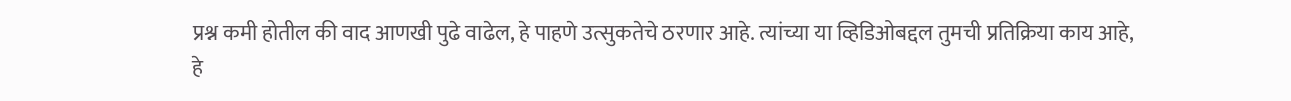प्रश्न कमी होतील की वाद आणखी पुढे वाढेल, हे पाहणे उत्सुकतेचे ठरणार आहे. त्यांच्या या व्हिडिओबद्दल तुमची प्रतिक्रिया काय आहे, हे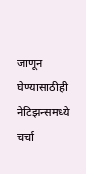जाणून घेण्यासाठीही नेटिझन्समध्ये चर्चा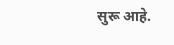सुरू आहे.